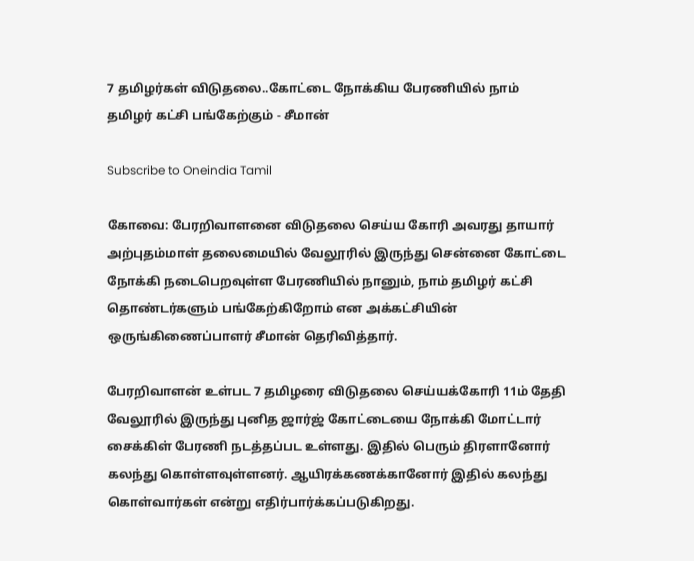7 தமிழர்கள் விடுதலை..கோட்டை நோக்கிய பேரணியில் நாம் தமிழர் கட்சி பங்கேற்கும் - சீமான்

Subscribe to Oneindia Tamil

கோவை: பேரறிவாளனை விடுதலை செய்ய கோரி அவரது தாயார் அற்புதம்மாள் தலைமையில் வேலூரில் இருந்து சென்னை கோட்டை நோக்கி நடைபெறவுள்ள பேரணியில் நானும், நாம் தமிழர் கட்சி தொண்டர்களும் பங்கேற்கிறோம் என அக்கட்சியின் ஒருங்கிணைப்பாளர் சீமான் தெரிவித்தார்.

பேரறிவாளன் உள்பட 7 தமிழரை விடுதலை செய்யக்கோரி 11ம் தேதி வேலூரில் இருந்து புனித ஜார்ஜ் கோட்டையை நோக்கி மோட்டார் சைக்கிள் பேரணி நடத்தப்பட உள்ளது. இதில் பெரும் திரளானோர் கலந்து கொள்ளவுள்ளனர். ஆயிரக்கணக்கானோர் இதில் கலந்து கொள்வார்கள் என்று எதிர்பார்க்கப்படுகிறது.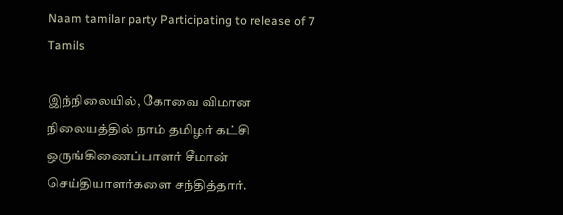Naam tamilar party Participating to release of 7 Tamils

இந்நிலையில், கோவை விமான நிலையத்தில் நாம் தமிழர் கட்சி ஒருங்கிணைப்பாளர் சீமான் செய்தியாளர்களை சந்தித்தார்.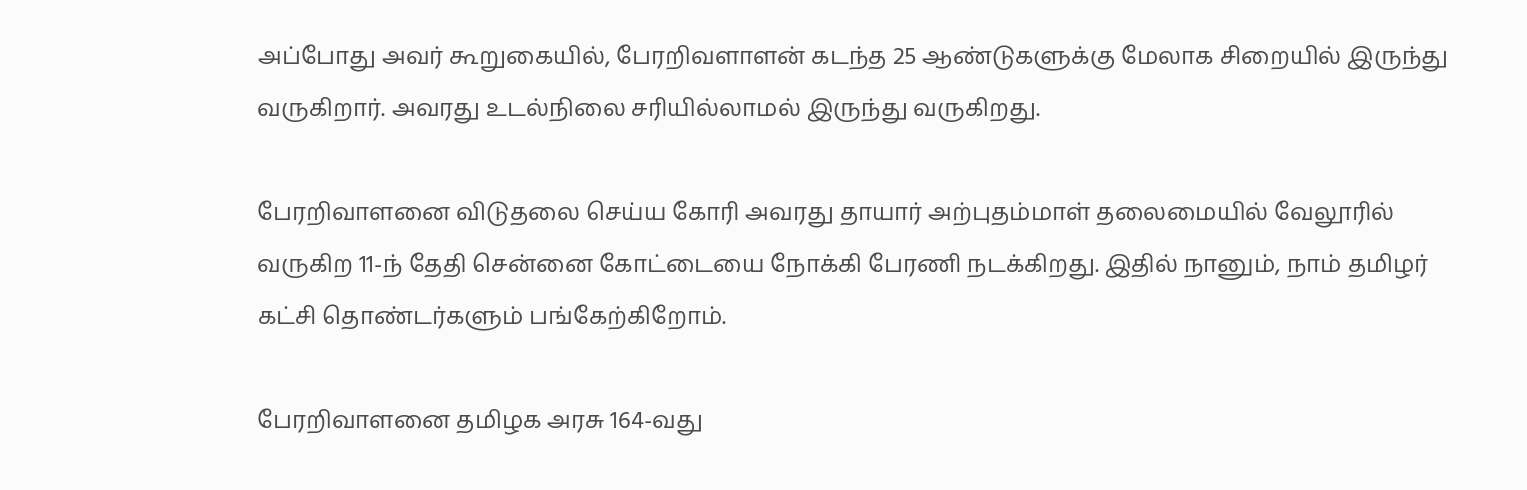அப்போது அவர் கூறுகையில், பேரறிவளாளன் கடந்த 25 ஆண்டுகளுக்கு மேலாக சிறையில் இருந்து வருகிறார். அவரது உடல்நிலை சரியில்லாமல் இருந்து வருகிறது.

பேரறிவாளனை விடுதலை செய்ய கோரி அவரது தாயார் அற்புதம்மாள் தலைமையில் வேலூரில் வருகிற 11-ந் தேதி சென்னை கோட்டையை நோக்கி பேரணி நடக்கிறது. இதில் நானும், நாம் தமிழர் கட்சி தொண்டர்களும் பங்கேற்கிறோம்.

பேரறிவாளனை தமிழக அரசு 164-வது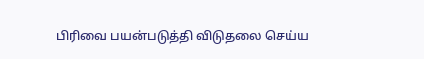பிரிவை பயன்படுத்தி விடுதலை செய்ய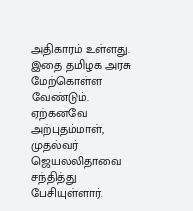அதிகாரம் உள்ளது. இதை தமிழக அரசு மேற்கொள்ள வேண்டும். ஏற்கனவே அற்புதம்மாள், முதல்வர் ஜெயலலிதாவை சந்தித்து பேசியுள்ளார்.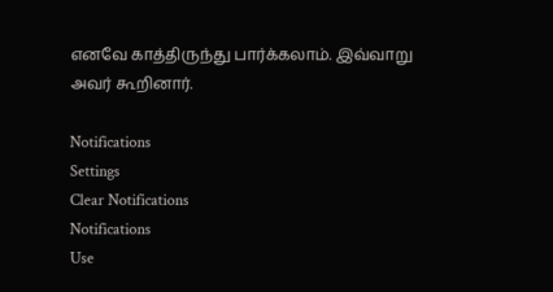எனவே காத்திருந்து பார்க்கலாம். இவ்வாறு அவர் கூறினார்.

Notifications
Settings
Clear Notifications
Notifications
Use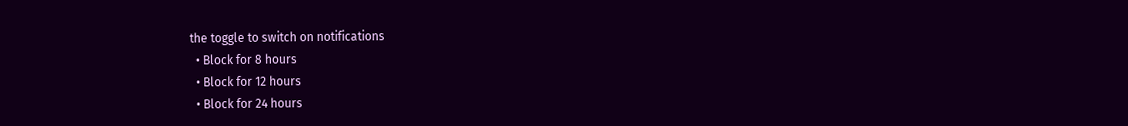the toggle to switch on notifications
  • Block for 8 hours
  • Block for 12 hours
  • Block for 24 hours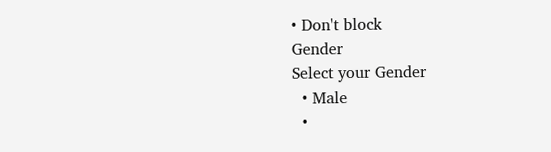• Don't block
Gender
Select your Gender
  • Male
  •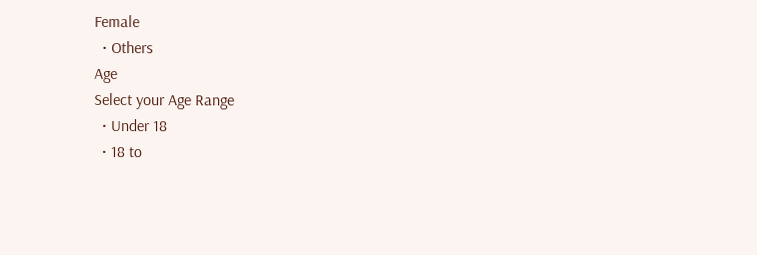Female
  • Others
Age
Select your Age Range
  • Under 18
  • 18 to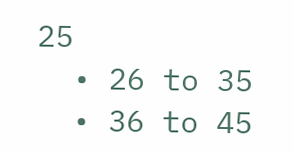25
  • 26 to 35
  • 36 to 45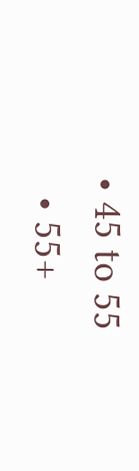• 45 to 55
  • 55+